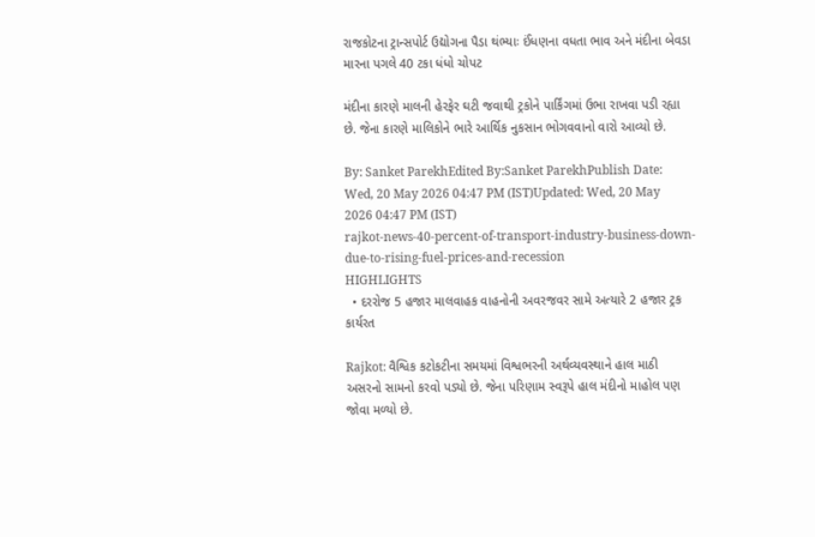રાજકોટના ટ્રાન્સપોર્ટ ઉદ્યોગના પૈડા થંભ્યાઃ ઈંધણના વધતા ભાવ અને મંદીના બેવડા મારના પગલે 40 ટકા ધંધો ચોપટ

મંદીના કારણે માલની હેરફેર ઘટી જવાથી ટ્રકોને પાર્કિંગમાં ઉભા રાખવા પડી રહ્યા છે. જેના કારણે માલિકોને ભારે આર્થિક નુકસાન ભોગવવાનો વારો આવ્યો છે.

By: Sanket ParekhEdited By:Sanket ParekhPublish Date: Wed, 20 May 2026 04:47 PM (IST)Updated: Wed, 20 May 2026 04:47 PM (IST)
rajkot-news-40-percent-of-transport-industry-business-down-due-to-rising-fuel-prices-and-recession
HIGHLIGHTS
  • દરરોજ 5 હજાર માલવાહક વાહનોની અવરજવર સામે અત્યારે 2 હજાર ટ્રક કાર્યરત

Rajkot: વૈશ્વિક કટોકટીના સમયમાં વિશ્વભરની અર્થવ્યવસ્થાને હાલ માઠી અસરનો સામનો કરવો પડ્યો છે. જેના પરિણામ સ્વરૂપે હાલ મંદીનો માહોલ પણ જોવા મળ્યો છે.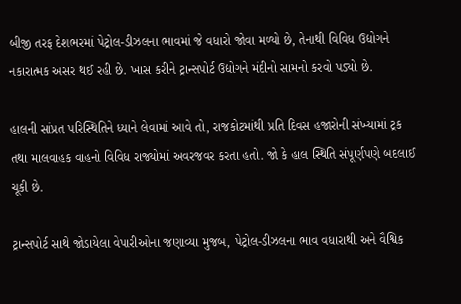બીજી તરફ દેશભરમાં પેટ્રોલ-ડીઝલના ભાવમાં જે વધારો જોવા મળ્યો છે, તેનાથી વિવિધ ઉદ્યોગને નકારાત્મક અસર થઈ રહી છે. ખાસ કરીને ટ્રાન્સપોર્ટ ઉદ્યોગને મંદીનો સામનો કરવો પડ્યો છે.

હાલની સાંપ્રત પરિસ્થિતિને ધ્યાને લેવામાં આવે તો, રાજકોટમાંથી પ્રતિ દિવસ હજારોની સંખ્યામાં ટ્રક તથા માલવાહક વાહનો વિવિધ રાજ્યોમાં અવરજવર કરતા હતો. જો કે હાલ સ્થિતિ સંપૂર્ણપણે બદલાઈ ચૂકી છે.

ટ્રાન્સપોર્ટ સાથે જોડાયેલા વેપારીઓના જણાવ્યા મુજબ, પેટ્રોલ-ડીઝલના ભાવ વધારાથી અને વૈશ્વિક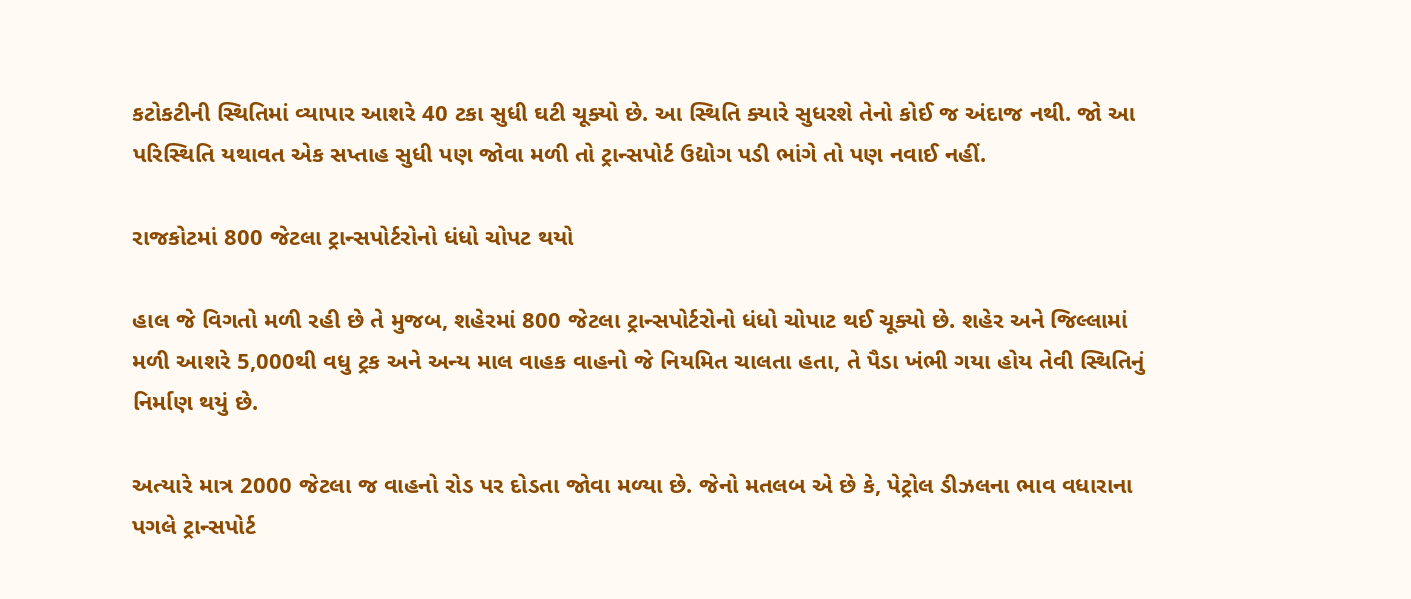કટોકટીની સ્થિતિમાં વ્યાપાર આશરે 40 ટકા સુધી ઘટી ચૂક્યો છે. આ સ્થિતિ ક્યારે સુધરશે તેનો કોઈ જ અંદાજ નથી. જો આ પરિસ્થિતિ યથાવત એક સપ્તાહ સુધી પણ જોવા મળી તો ટ્રાન્સપોર્ટ ઉદ્યોગ પડી ભાંગે તો પણ નવાઈ નહીં.

રાજકોટમાં 800 જેટલા ટ્રાન્સપોર્ટરોનો ધંધો ચોપટ થયો

હાલ જે વિગતો મળી રહી છે તે મુજબ, શહેરમાં 800 જેટલા ટ્રાન્સપોર્ટરોનો ધંધો ચોપાટ થઈ ચૂક્યો છે. શહેર અને જિલ્લામાં મળી આશરે 5,000થી વધુ ટ્રક અને અન્ય માલ વાહક વાહનો જે નિયમિત ચાલતા હતા, તે પૈડા ખંભી ગયા હોય તેવી સ્થિતિનું નિર્માણ થયું છે.

અત્યારે માત્ર 2000 જેટલા જ વાહનો રોડ પર દોડતા જોવા મળ્યા છે. જેનો મતલબ એ છે કે, પેટ્રોલ ડીઝલના ભાવ વધારાના પગલે ટ્રાન્સપોર્ટ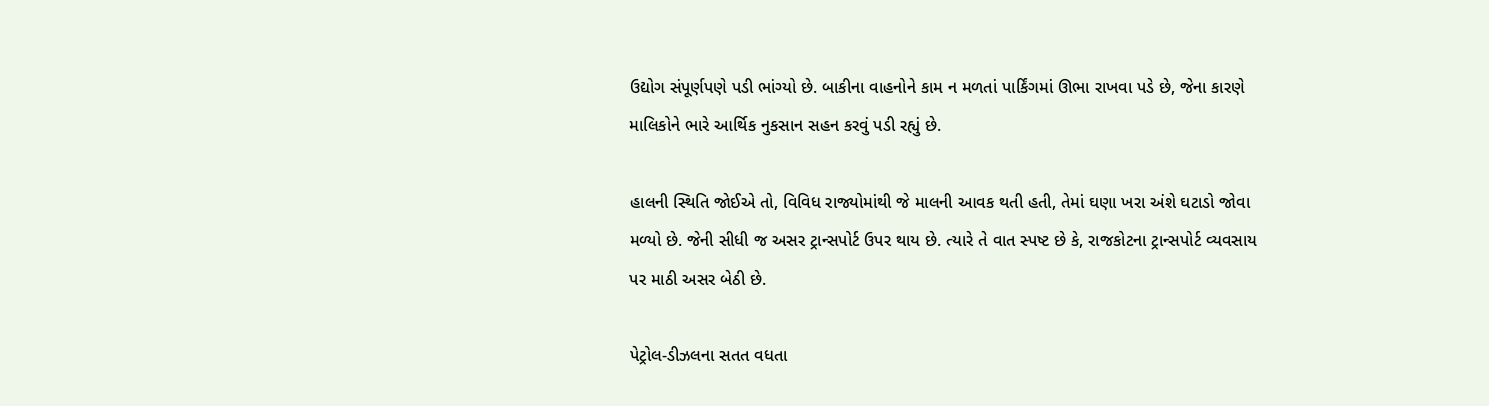ઉદ્યોગ સંપૂર્ણપણે પડી ભાંગ્યો છે. બાકીના વાહનોને કામ ન મળતાં પાર્કિંગમાં ઊભા રાખવા પડે છે, જેના કારણે માલિકોને ભારે આર્થિક નુકસાન સહન કરવું પડી રહ્યું છે.

હાલની સ્થિતિ જોઈએ તો, વિવિધ રાજ્યોમાંથી જે માલની આવક થતી હતી, તેમાં ઘણા ખરા અંશે ઘટાડો જોવા મળ્યો છે. જેની સીધી જ અસર ટ્રાન્સપોર્ટ ઉપર થાય છે. ત્યારે તે વાત સ્પષ્ટ છે કે, રાજકોટના ટ્રાન્સપોર્ટ વ્યવસાય પર માઠી અસર બેઠી છે.

પેટ્રોલ-ડીઝલના સતત વધતા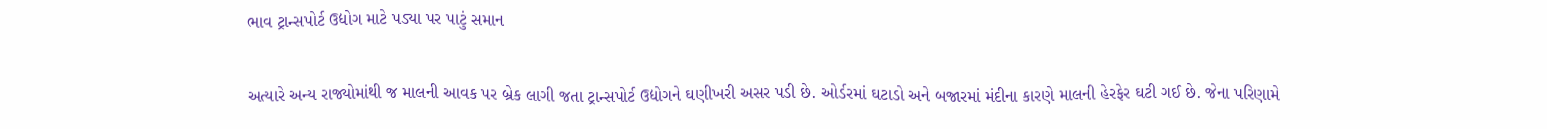ભાવ ટ્રાન્સપોર્ટ ઉદ્યોગ માટે પડ્યા પર પાટું સમાન

અત્યારે અન્ય રાજ્યોમાંથી જ માલની આવક પર બ્રેક લાગી જતા ટ્રાન્સપોર્ટ ઉદ્યોગને ઘણીખરી અસર પડી છે. ઓર્ડરમાં ઘટાડો અને બજારમાં મંદીના કારણે માલની હેરફેર ઘટી ગઈ છે. જેના પરિણામે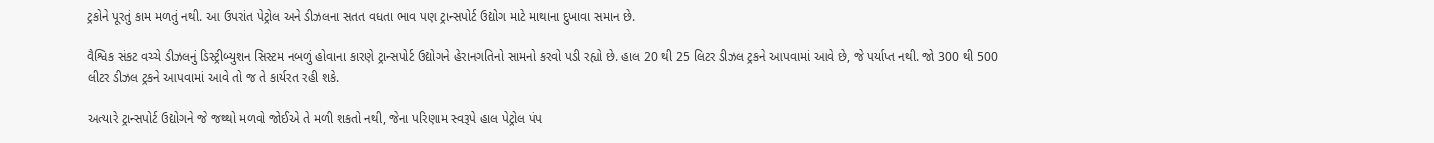ટ્રકોને પૂરતું કામ મળતું નથી. આ ઉપરાંત પેટ્રોલ અને ડીઝલના સતત વધતા ભાવ પણ ટ્રાન્સપોર્ટ ઉદ્યોગ માટે માથાના દુખાવા સમાન છે.

વૈશ્વિક સંકટ વચ્ચે ડીઝલનું ડિસ્ટ્રીબ્યુશન સિસ્ટમ નબળું હોવાના કારણે ટ્રાન્સપોર્ટ ઉદ્યોગને હેરાનગતિનો સામનો કરવો પડી રહ્યો છે. હાલ 20 થી 25 લિટર ડીઝલ ટ્રકને આપવામાં આવે છે, જે પર્યાપ્ત નથી. જો 300 થી 500 લીટર ડીઝલ ટ્રકને આપવામાં આવે તો જ તે કાર્યરત રહી શકે.

અત્યારે ટ્રાન્સપોર્ટ ઉદ્યોગને જે જથ્થો મળવો જોઈએ તે મળી શકતો નથી, જેના પરિણામ સ્વરૂપે હાલ પેટ્રોલ પંપ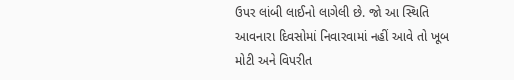ઉપર લાંબી લાઈનો લાગેલી છે. જો આ સ્થિતિ આવનારા દિવસોમાં નિવારવામાં નહીં આવે તો ખૂબ મોટી અને વિપરીત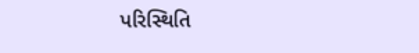પરિસ્થિતિ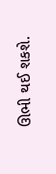ઊભી થઈ શકશે.